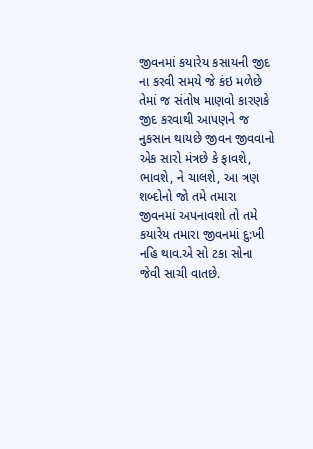જીવનમાં કયારેય કસાયની જીદ ના કરવી સમયે જે કંઇ મળેછે તેમાં જ સંતોષ માણવો કારણકે જીદ કરવાથી આપણને જ નુકસાન થાયછે જીવન જીવવાનો એક સારો મંત્રછે કે ફાવશે, ભાવશે, ને ચાલશે, આ ત્રણ શબ્દોનો જો તમે તમારા જીવનમાં અપનાવશો તો તમે કયારેય તમારા જીવનમાં દુ:ખી નહિ થાવ.એ સો ટકા સોના જેવી સાચી વાતછે.